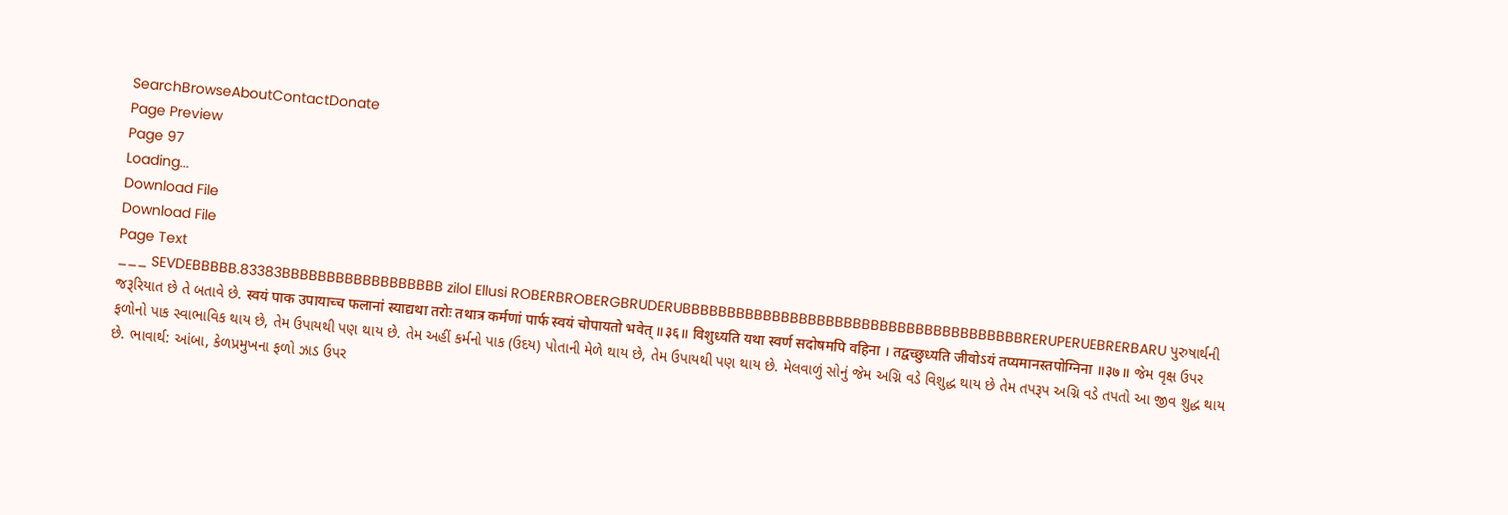SearchBrowseAboutContactDonate
Page Preview
Page 97
Loading...
Download File
Download File
Page Text
___ SEVDEBBBBB.83383BBBBBBBBBBBBBBBBBB zilol Ellusi ROBERBROBERGBRUDERUBBBBBBBBBBBBBBBBBBBBBBBBBBBBBBBBBBBBBBRERUPERUEBRERBARU પુરુષાર્થની જરૂરિયાત છે તે બતાવે છે. स्वयं पाक उपायाच्च फलानां स्याद्यथा तरोः तथात्र कर्मणां पार्फ स्वयं चोपायतो भवेत् ॥३६॥ विशुध्यति यथा स्वर्ण सदोषमपि वहिना । तद्वच्छुध्यति जीवोऽयं तप्यमानस्तपोग्निना ॥३७॥ જેમ વૃક્ષ ઉપર ફળોનો પાક સ્વાભાવિક થાય છે, તેમ ઉપાયથી પણ થાય છે. તેમ અહીં કર્મનો પાક (ઉદય) પોતાની મેળે થાય છે, તેમ ઉપાયથી પણ થાય છે. મેલવાળું સોનું જેમ અગ્નિ વડે વિશુદ્ધ થાય છે તેમ તપરૂપ અગ્નિ વડે તપતો આ જીવ શુદ્ધ થાય છે. ભાવાર્થ: આંબા, કેળપ્રમુખના ફળો ઝાડ ઉપર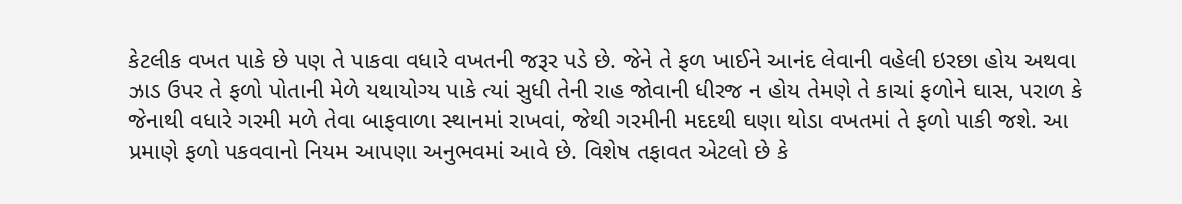કેટલીક વખત પાકે છે પણ તે પાકવા વધારે વખતની જરૂર પડે છે. જેને તે ફળ ખાઈને આનંદ લેવાની વહેલી ઇરછા હોય અથવા ઝાડ ઉપર તે ફળો પોતાની મેળે યથાયોગ્ય પાકે ત્યાં સુધી તેની રાહ જોવાની ધીરજ ન હોય તેમણે તે કાચાં ફળોને ઘાસ, પરાળ કે જેનાથી વધારે ગરમી મળે તેવા બાફવાળા સ્થાનમાં રાખવાં, જેથી ગરમીની મદદથી ઘણા થોડા વખતમાં તે ફળો પાકી જશે. આ પ્રમાણે ફળો પકવવાનો નિયમ આપણા અનુભવમાં આવે છે. વિશેષ તફાવત એટલો છે કે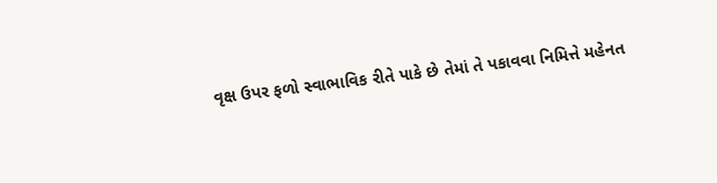વૃક્ષ ઉપર ફળો સ્વાભાવિક રીતે પાકે છે તેમાં તે પકાવવા નિમિત્તે મહેનત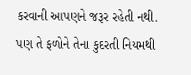કરવાની આપણને જરૂર રહેતી નથી. પણ તે ફળોને તેના કુદરતી નિયમથી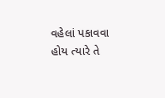વહેલાં પકાવવા હોય ત્યારે તે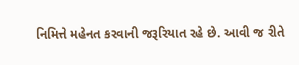નિમિત્તે મહેનત કરવાની જરૂરિયાત રહે છે. આવી જ રીતે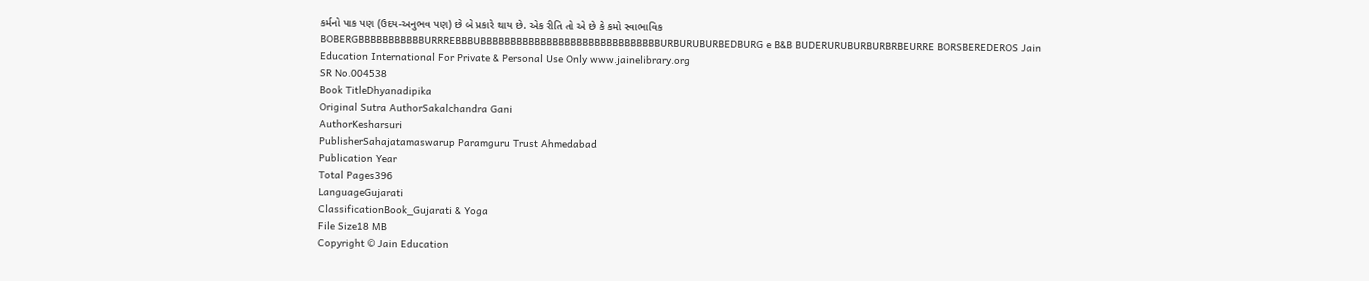કર્મનો પાક પણ (ઉદય-અનુભવ પણ) છે બે પ્રકારે થાય છે. એક રીતિ તો એ છે કે કમો સ્વાભાવિક BOBERGBBBBBBBBBBBURRREBBBUBBBBBBBBBBBBBBBBBBBBBBBBBBBBBBURBURUBURBEDBURG e B&B BUDERURUBURBURBRBEURRE BORSBEREDEROS Jain Education International For Private & Personal Use Only www.jainelibrary.org
SR No.004538
Book TitleDhyanadipika
Original Sutra AuthorSakalchandra Gani
AuthorKesharsuri
PublisherSahajatamaswarup Paramguru Trust Ahmedabad
Publication Year
Total Pages396
LanguageGujarati
ClassificationBook_Gujarati & Yoga
File Size18 MB
Copyright © Jain Education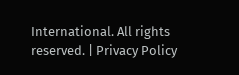International. All rights reserved. | Privacy Policy